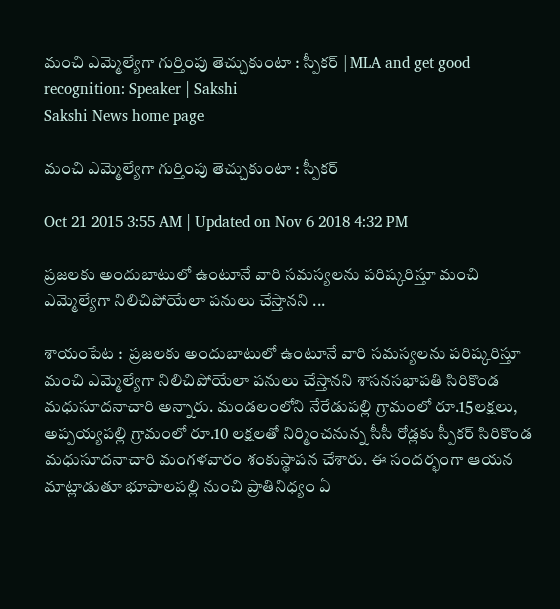మంచి ఎమ్మెల్యేగా గుర్తింపు తెచ్చుకుంటా : స్పీకర్ | MLA and get good recognition: Speaker | Sakshi
Sakshi News home page

మంచి ఎమ్మెల్యేగా గుర్తింపు తెచ్చుకుంటా : స్పీకర్

Oct 21 2015 3:55 AM | Updated on Nov 6 2018 4:32 PM

ప్రజలకు అందుబాటులో ఉంటూనే వారి సమస్యలను పరిష్కరిస్తూ మంచి ఎమ్మెల్యేగా నిలిచిపోయేలా పనులు చేస్తానని ...

శాయంపేట :  ప్రజలకు అందుబాటులో ఉంటూనే వారి సమస్యలను పరిష్కరిస్తూ మంచి ఎమ్మెల్యేగా నిలిచిపోయేలా పనులు చేస్తానని శాసనసభాపతి సిరికొండ మధుసూదనాచారి అన్నారు. మండలంలోని నేరేడుపల్లి గ్రామంలో రూ.15లక్షలు, అప్పయ్యపల్లి గ్రామంలో రూ.10 లక్షలతో నిర్మించనున్న సీసీ రోడ్లకు స్పీకర్ సిరికొండ మధుసూదనాచారి మంగళవారం శంకుస్థాపన చేశారు. ఈ సందర్భంగా ఆయన మాట్లాడుతూ భూపాలపల్లి నుంచి ప్రాతినిధ్యం ఏ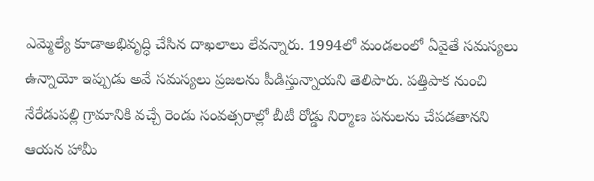ఎమ్మెల్యే కూడాఅభివృద్ధి చేసిన దాఖలాలు లేవన్నారు. 1994లో మండలంలో ఏవైతే సమస్యలు ఉన్నాయో ఇప్పుడు అవే సమస్యలు ప్రజలను పీడిస్తున్నాయని తెలిపారు. పత్తిపాక నుంచి నేరేడుపల్లి గ్రామానికి వచ్చే రెండు సంవత్సరాల్లో బీటీ రోడ్డు నిర్మాణ పనులను చేపడతానని ఆయన హామీ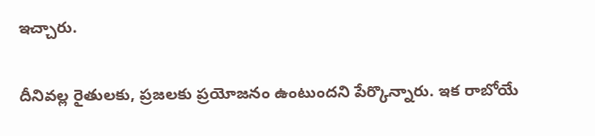ఇచ్చారు.

దీనివల్ల రైతులకు, ప్రజలకు ప్రయోజనం ఉంటుందని పేర్కొన్నారు. ఇక రాబోయే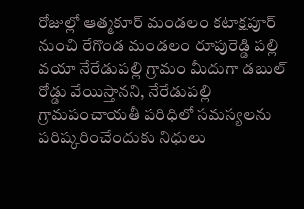రోజుల్లో ఆత్మకూర్ మండలం కటాక్షపూర్ నుంచి రేగొండ మండలం రూపురెడ్డి పల్లి వయా నేరేడుపల్లి గ్రామం మీదుగా డబుల్ రోడ్డు వేయిస్తానని, నేరేడుపల్లి గ్రామపంచాయతీ పరిధిలో సమస్యలను పరిష్కరించేందుకు నిధులు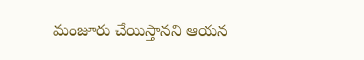మంజూరు చేయిస్తానని ఆయన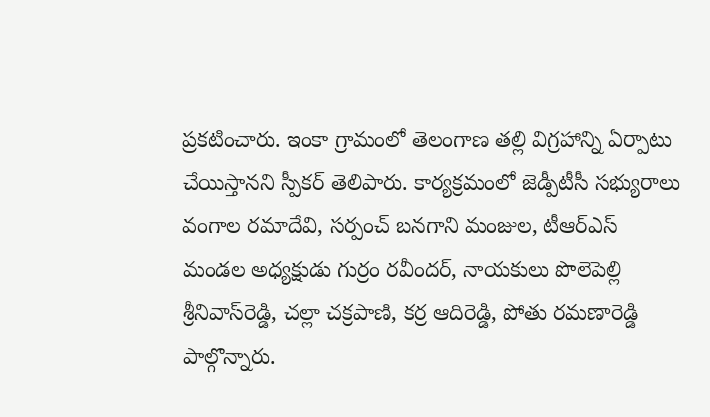ప్రకటించారు. ఇంకా గ్రామంలో తెలంగాణ తల్లి విగ్రహాన్ని ఏర్పాటు చేయిస్తానని స్పీకర్ తెలిపారు. కార్యక్రమంలో జెడ్పీటీసీ సభ్యురాలు వంగాల రమాదేవి, సర్పంచ్ బనగాని మంజుల, టీఆర్‌ఎస్ మండల అధ్యక్షుడు గుర్రం రవీందర్, నాయకులు పొలెపెల్లి శ్రీనివాస్‌రెడ్డి, చల్లా చక్రపాణి, కర్ర ఆదిరెడ్డి, పోతు రమణారెడ్డి పాల్గొన్నారు.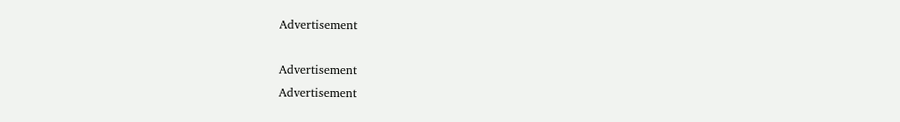Advertisement

Advertisement
Advertisement